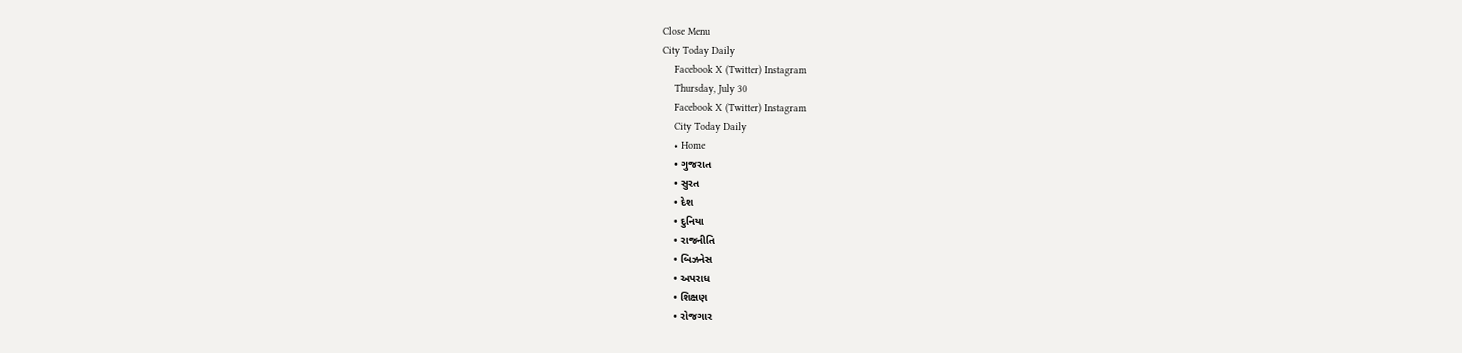Close Menu
City Today Daily
    Facebook X (Twitter) Instagram
    Thursday, July 30
    Facebook X (Twitter) Instagram
    City Today Daily
    • Home
    • ગુજરાત
    • સુરત
    • દેશ
    • દુનિયા
    • રાજનીતિ
    • બિઝનેસ
    • અપરાધ
    • શિક્ષણ
    • રોજગાર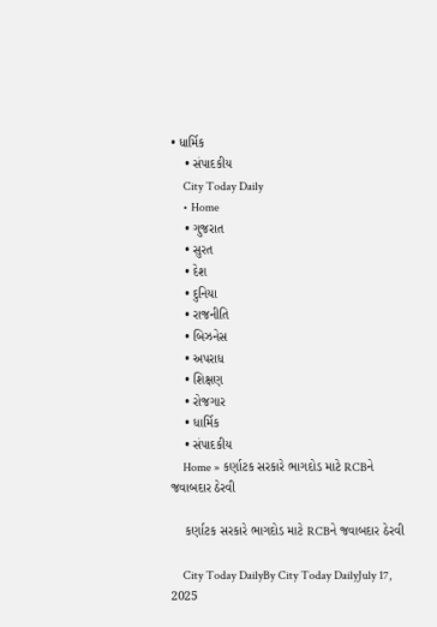• ધાર્મિક
    • સંપાદકીય
    City Today Daily
    • Home
    • ગુજરાત
    • સુરત
    • દેશ
    • દુનિયા
    • રાજનીતિ
    • બિઝનેસ
    • અપરાધ
    • શિક્ષણ
    • રોજગાર
    • ધાર્મિક
    • સંપાદકીય
    Home » કર્ણાટક સરકારે ભાગદોડ માટે RCBને જવાબદાર ઠેરવી

    કર્ણાટક સરકારે ભાગદોડ માટે RCBને જવાબદાર ઠેરવી

    City Today DailyBy City Today DailyJuly 17, 2025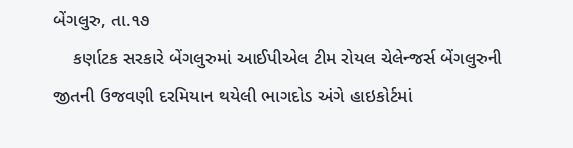બેંગલુરુ, તા.૧૭
    કર્ણાટક સરકારે બેંગલુરુમાં આઈપીએલ ટીમ રોયલ ચેલેન્જર્સ બેંગલુરુની જીતની ઉજવણી દરમિયાન થયેલી ભાગદોડ અંગે હાઇકોર્ટમાં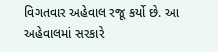વિગતવાર અહેવાલ રજૂ કર્યો છે. આ અહેવાલમાં સરકારે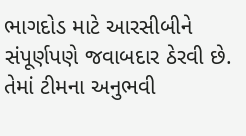ભાગદોડ માટે આરસીબીને સંપૂર્ણપણે જવાબદાર ઠેરવી છે. તેમાં ટીમના અનુભવી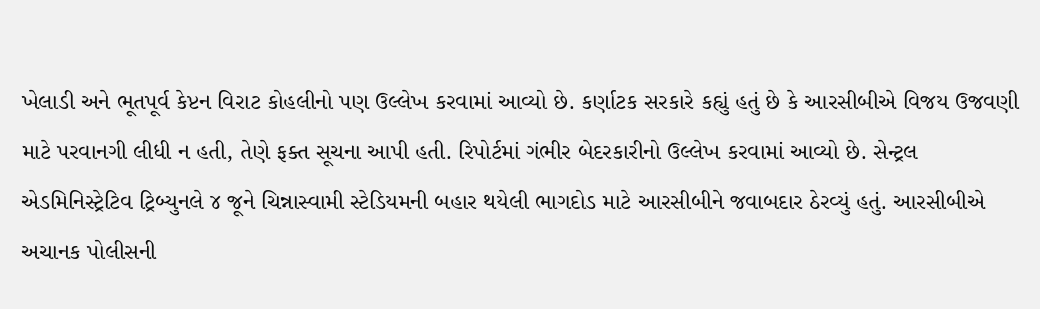ખેલાડી અને ભૂતપૂર્વ કેપ્ટન વિરાટ કોહલીનો પણ ઉલ્લેખ કરવામાં આવ્યો છે. કર્ણાટક સરકારે કહ્યું હતું છે કે આરસીબીએ વિજય ઉજવણી માટે પરવાનગી લીધી ન હતી, તેણે ફક્ત સૂચના આપી હતી. રિપોર્ટમાં ગંભીર બેદરકારીનો ઉલ્લેખ કરવામાં આવ્યો છે. સેન્ટ્રલ એડમિનિસ્ટ્રેટિવ ટ્રિબ્યુનલે ૪ જૂને ચિન્નાસ્વામી સ્ટેડિયમની બહાર થયેલી ભાગદોડ માટે આરસીબીને જવાબદાર ઠેરવ્યું હતું. આરસીબીએ અચાનક પોલીસની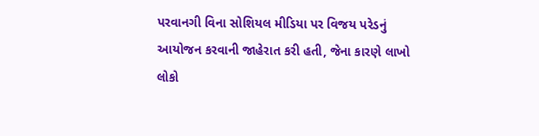પરવાનગી વિના સોશિયલ મીડિયા પર વિજય પરેડનું આયોજન કરવાની જાહેરાત કરી હતી, જેના કારણે લાખો લોકો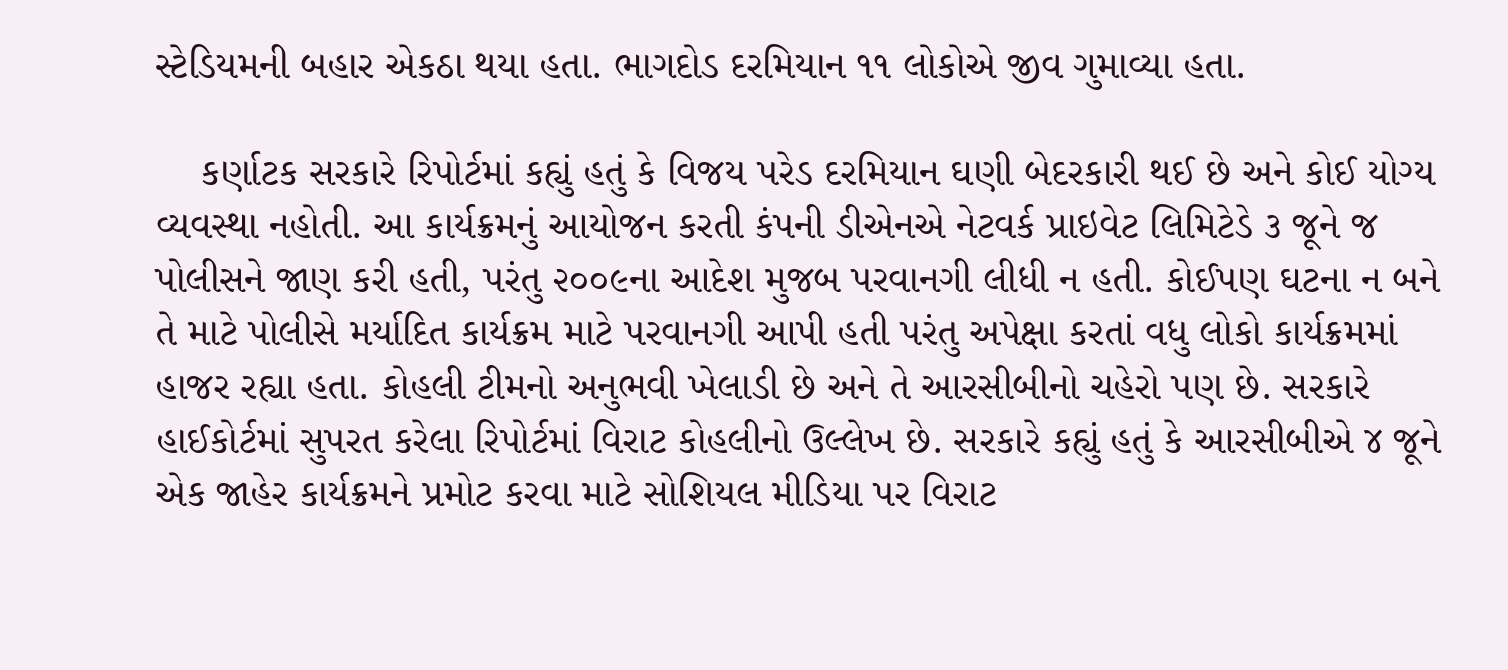સ્ટેડિયમની બહાર એકઠા થયા હતા. ભાગદોડ દરમિયાન ૧૧ લોકોએ જીવ ગુમાવ્યા હતા.

    કર્ણાટક સરકારે રિપોર્ટમાં કહ્યું હતું કે વિજય પરેડ દરમિયાન ઘણી બેદરકારી થઈ છે અને કોઈ યોગ્ય વ્યવસ્થા નહોતી. આ કાર્યક્રમનું આયોજન કરતી કંપની ડીએનએ નેટવર્ક પ્રાઇવેટ લિમિટેડે ૩ જૂને જ પોલીસને જાણ કરી હતી, પરંતુ ૨૦૦૯ના આદેશ મુજબ પરવાનગી લીધી ન હતી. કોઈપણ ઘટના ન બને તે માટે પોલીસે મર્યાદિત કાર્યક્રમ માટે પરવાનગી આપી હતી પરંતુ અપેક્ષા કરતાં વધુ લોકો કાર્યક્રમમાં હાજર રહ્યા હતા. કોહલી ટીમનો અનુભવી ખેલાડી છે અને તે આરસીબીનો ચહેરો પણ છે. સરકારે હાઈકોર્ટમાં સુપરત કરેલા રિપોર્ટમાં વિરાટ કોહલીનો ઉલ્લેખ છે. સરકારે કહ્યું હતું કે આરસીબીએ ૪ જૂને એક જાહેર કાર્યક્રમને પ્રમોટ કરવા માટે સોશિયલ મીડિયા પર વિરાટ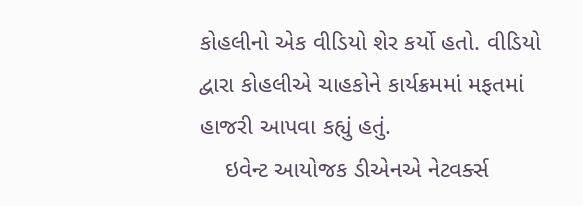કોહલીનો એક વીડિયો શેર કર્યો હતો. વીડિયો દ્વારા કોહલીએ ચાહકોને કાર્યક્રમમાં મફતમાં હાજરી આપવા કહ્યું હતું.
    ઇવેન્ટ આયોજક ડીએનએ નેટવર્ક્સ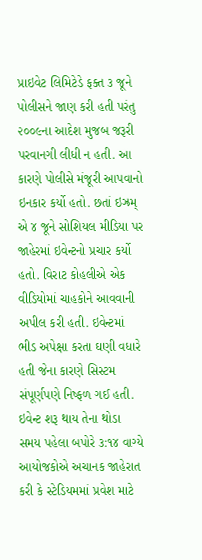પ્રાઇવેટ લિમિટેડે ફક્ત ૩ જૂને પોલીસને જાણ કરી હતી પરંતુ ૨૦૦૯ના આદેશ મુજબ જરૂરી પરવાનગી લીધી ન હતી. આ કારણે પોલીસે મંજૂરી આપવાનો ઇનકાર કર્યો હતો. છતાં ઇઝ્રમ્ એ ૪ જૂને સોશિયલ મીડિયા પર જાહેરમાં ઇવેન્ટનો પ્રચાર કર્યો હતો. વિરાટ કોહલીએ એક વીડિયોમાં ચાહકોને આવવાની અપીલ કરી હતી. ઇવેન્ટમાં ભીડ અપેક્ષા કરતા ઘણી વધારે હતી જેના કારણે સિસ્ટમ સંપૂર્ણપણે નિષ્ફળ ગઈ હતી. ઇવેન્ટ શરૂ થાય તેના થોડા સમય પહેલા બપોરે ૩:૧૪ વાગ્યે આયોજકોએ અચાનક જાહેરાત કરી કે સ્ટેડિયમમાં પ્રવેશ માટે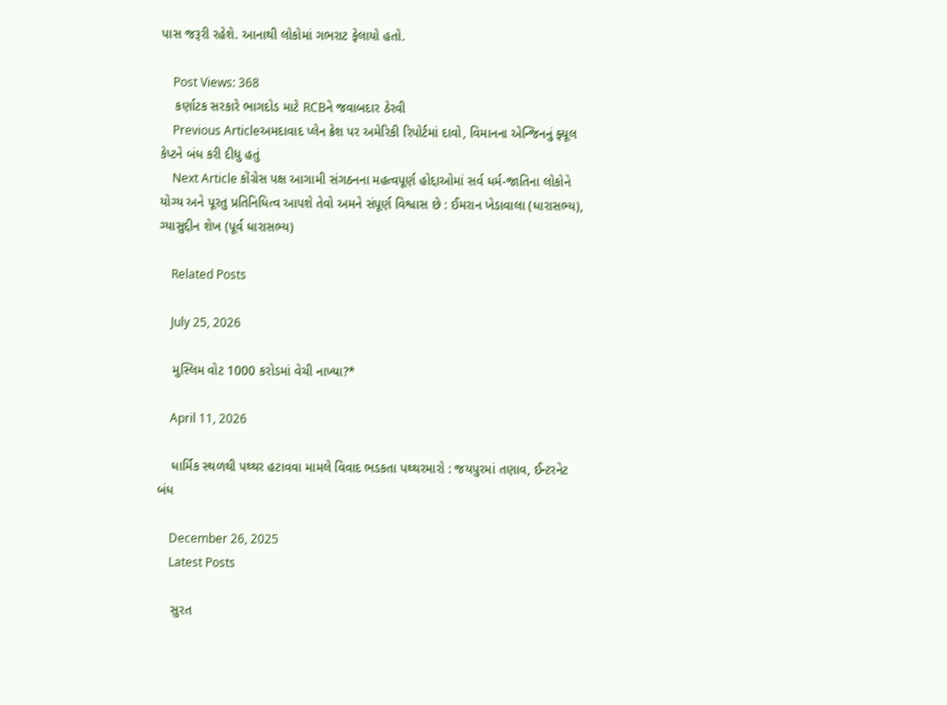પાસ જરૂરી રહેશે. આનાથી લોકોમાં ગભરાટ ફેલાયો હતો.

    Post Views: 368
    કર્ણાટક સરકારે ભાગદોડ માટે RCBને જવાબદાર ઠેરવી
    Previous Articleઅમદાવાદ પ્લેન ક્રેશ પર અમેરિકી રિપોર્ટમાં દાવો, વિમાનના એન્જિનનું ફ્યૂલ કેપ્ટને બંધ કરી દીધુ હતું
    Next Article કોંગ્રેસ પક્ષ આગામી સંગઠનના મહત્વપૂર્ણ હોદ્દાઓમાં સર્વ ધર્મ-જાતિના લોકોને યોગ્ય અને પૂરતુ પ્રતિનિધિત્વ આપશે તેવો અમને સંપૂર્ણ વિશ્વાસ છે : ઈમરાન ખેડાવાલા (ધારાસભ્ય), ગ્યાસુદ્દીન શેખ (પૂર્વ ધારાસભ્ય)

    Related Posts

    July 25, 2026

    મુસ્લિમ વોટ 1000 કરોડમાં વેચી નાખ્યા?*

    April 11, 2026

    ધાર્મિક સ્થળથી પથ્થર હટાવવા મામલે વિવાદ ભડકતા પથ્થરમારો : જયપુરમાં તણાવ, ઈન્ટરનેટ બંધ

    December 26, 2025
    Latest Posts

    સુરત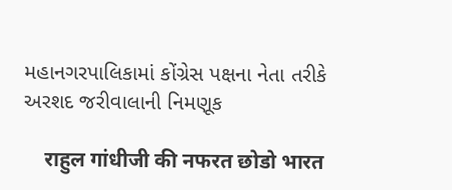મહાનગરપાલિકામાં કોંગ્રેસ પક્ષના નેતા તરીકે અરશદ જરીવાલાની નિમણૂક

    राहुल गांधीजी की नफरत छोडो भारत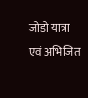जोडो यात्रा एवं अभिजित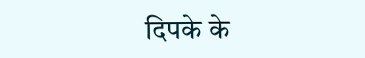दिपके के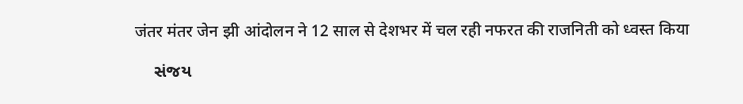जंतर मंतर जेन झी आंदोलन ने 12 साल से देशभर में चल रही नफरत की राजनिती को ध्वस्त किया

    સંજય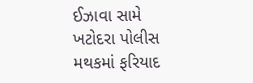ઈઝાવા સામે ખટોદરા પોલીસ મથકમાં ફરિયાદ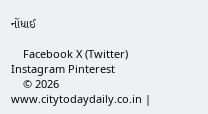નોંધાઈ

    Facebook X (Twitter) Instagram Pinterest
    © 2026 www.citytodaydaily.co.in |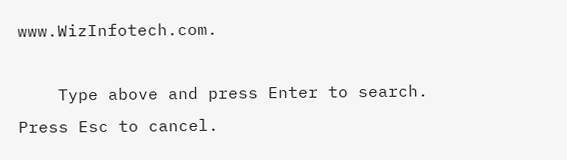www.WizInfotech.com.

    Type above and press Enter to search. Press Esc to cancel.